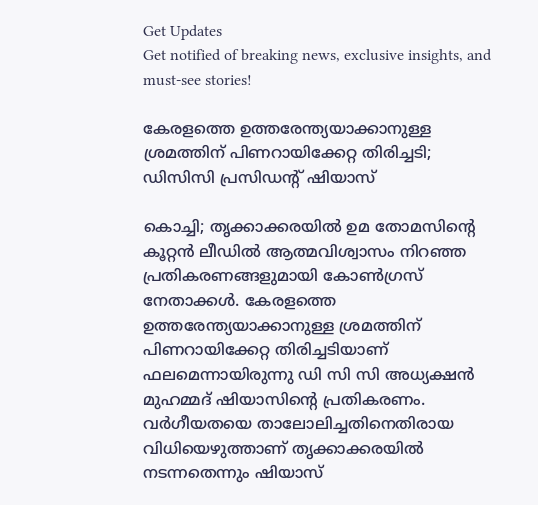Get Updates
Get notified of breaking news, exclusive insights, and must-see stories!

കേരളത്തെ ഉത്തരേന്ത്യയാക്കാനുള്ള ശ്രമത്തിന് പിണറായിക്കേറ്റ തിരിച്ചടി; ഡിസിസി പ്രസിഡന്റ് ഷിയാസ്

കൊച്ചി; തൃക്കാക്കരയിൽ ഉമ തോമസിന്റെ കൂറ്റൻ ലീഡിൽ ആത്മവിശ്വാസം നിറഞ്ഞ പ്രതികരണങ്ങളുമായി കോൺഗ്രസ് നേതാക്കൾ. കേരളത്തെ ഉത്തരേന്ത്യയാക്കാനുള്ള ശ്രമത്തിന് പിണറായിക്കേറ്റ തിരിച്ചടിയാണ് ഫലമെന്നായിരുന്നു ഡി സി സി അധ്യക്ഷൻ മുഹമ്മദ് ഷിയാസിന്റെ പ്രതികരണം. വർഗീയതയെ താലോലിച്ചതിനെതിരായ വിധിയെഴുത്താണ് തൃക്കാക്കരയിൽ നടന്നതെന്നും ഷിയാസ്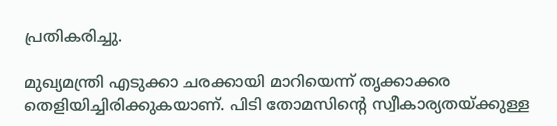പ്രതികരിച്ചു.

മുഖ്യമന്ത്രി എടുക്കാ ചരക്കായി മാറിയെന്ന് തൃക്കാക്കര തെളിയിച്ചിരിക്കുകയാണ്. പിടി തോമസിന്റെ സ്വീകാര്യതയ്ക്കുള്ള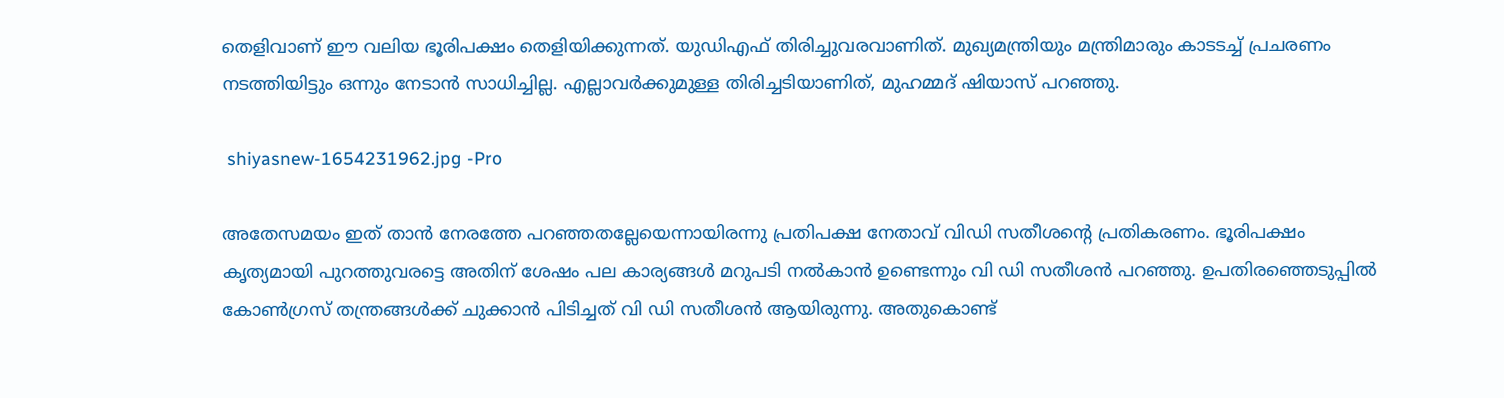തെളിവാണ് ഈ വലിയ ഭൂരിപക്ഷം തെളിയിക്കുന്നത്. യുഡിഎഫ് തിരിച്ചുവരവാണിത്. മുഖ്യമന്ത്രിയും മന്ത്രിമാരും കാടടച്ച് പ്രചരണം നടത്തിയിട്ടും ഒന്നും നേടാൻ സാധിച്ചില്ല. എല്ലാവർക്കുമുള്ള തിരിച്ചടിയാണിത്, മുഹമ്മദ് ഷിയാസ് പറഞ്ഞു.

 shiyasnew-1654231962.jpg -Pro

അതേസമയം ഇത് താൻ നേരത്തേ പറഞ്ഞതല്ലേയെന്നായിരന്നു പ്രതിപക്ഷ നേതാവ് വിഡി സതീശന്റെ പ്രതികരണം. ഭൂരിപക്ഷം കൃത്യമായി പുറത്തുവരട്ടെ അതിന് ശേഷം പല കാര്യങ്ങൾ മറുപടി നൽകാൻ ഉണ്ടെന്നും വി ഡി സതീശൻ പറഞ്ഞു. ഉപതിരഞ്ഞെടുപ്പിൽ കോൺഗ്രസ് തന്ത്രങ്ങൾക്ക് ചുക്കാൻ പിടിച്ചത് വി ഡി സതീശൻ ആയിരുന്നു. അതുകൊണ്ട്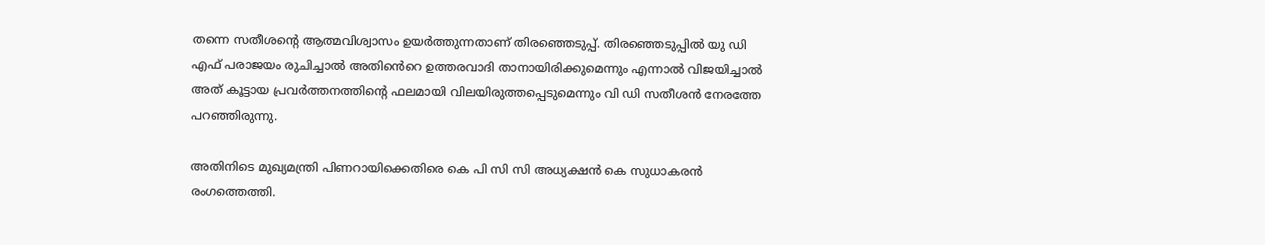തന്നെ സതീശന്റെ ആത്മവിശ്വാസം ഉയർത്തുന്നതാണ് തിരഞ്ഞെടുപ്പ്. തിരഞ്ഞെടുപ്പിൽ യു ഡി എഫ് പരാജയം രുചിച്ചാൽ അതിൻെറെ ഉത്തരവാദി താനായിരിക്കുമെന്നും എന്നാൽ വിജയിച്ചാൽ അത് കൂട്ടായ പ്രവർത്തനത്തിന്റെ ഫലമായി വിലയിരുത്തപ്പെടുമെന്നും വി ഡി സതീശൻ നേരത്തേ പറഞ്ഞിരുന്നു.

അതിനിടെ മുഖ്യമന്ത്രി പിണറായിക്കെതിരെ കെ പി സി സി അധ്യക്ഷൻ കെ സുധാകരൻ രംഗത്തെത്തി.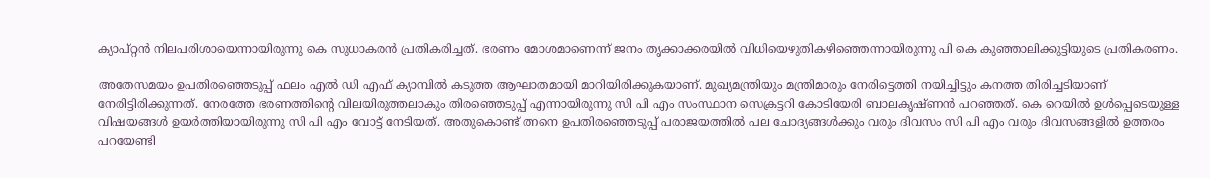ക്യാപ്റ്റൻ നിലപരിശായെന്നായിരുന്നു കെ സുധാകരൻ പ്രതികരിച്ചത്. ഭരണം മോശമാണെന്ന് ജനം തൃക്കാക്കരയില്‍ വിധിയെഴുതികഴിഞ്ഞെന്നായിരുന്നു പി കെ കുഞ്ഞാലിക്കുട്ടിയുടെ പ്രതികരണം.

അതേസമയം ഉപതിരഞ്ഞെടുപ്പ് ഫലം എൽ ഡി എഫ് ക്യാമ്പിൽ കടുത്ത ആഘാതമായി മാറിയിരിക്കുകയാണ്. മുഖ്യമന്ത്രിയും മന്ത്രിമാരും നേരിട്ടെത്തി നയിച്ചിട്ടും കനത്ത തിരിച്ചടിയാണ് നേരിട്ടിരിക്കുന്നത്. നേരത്തേ ഭരണത്തിന്റെ വിലയിരുത്തലാകും തിരഞ്ഞെടുപ്പ് എന്നായിരുന്നു സി പി എം സംസ്ഥാന സെക്രട്ടറി കോടിയേരി ബാലകൃഷ്ണൻ പറഞ്ഞത്. കെ റെയിൽ ഉൾപ്പെടെയുള്ള വിഷയങ്ങൾ ഉയർത്തിയായിരുന്നു സി പി എം വോട്ട് നേടിയത്. അതുകൊണ്ട് ത്നനെ ഉപതിരഞ്ഞെടുപ്പ് പരാജയത്തിൽ പല ചോദ്യങ്ങൾക്കും വരും ദിവസം സി പി എം വരും ദിവസങ്ങളിൽ ഉത്തരം പറയേണ്ടി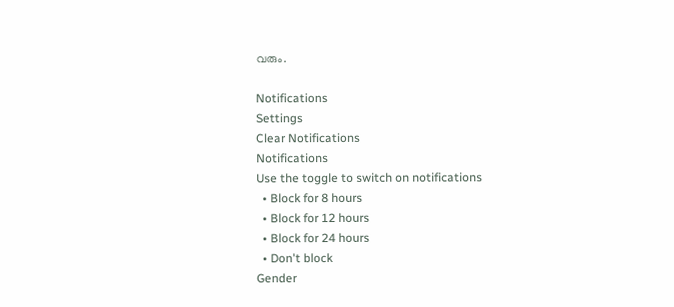വരും.

Notifications
Settings
Clear Notifications
Notifications
Use the toggle to switch on notifications
  • Block for 8 hours
  • Block for 12 hours
  • Block for 24 hours
  • Don't block
Gender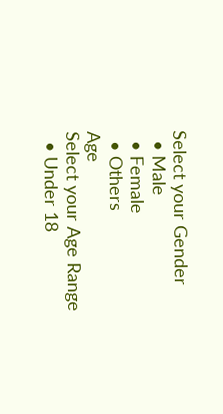Select your Gender
  • Male
  • Female
  • Others
Age
Select your Age Range
  • Under 18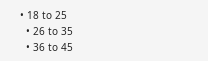• 18 to 25
  • 26 to 35
  • 36 to 45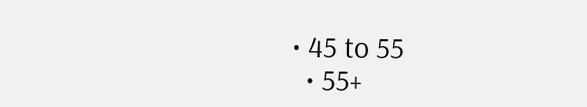• 45 to 55
  • 55+